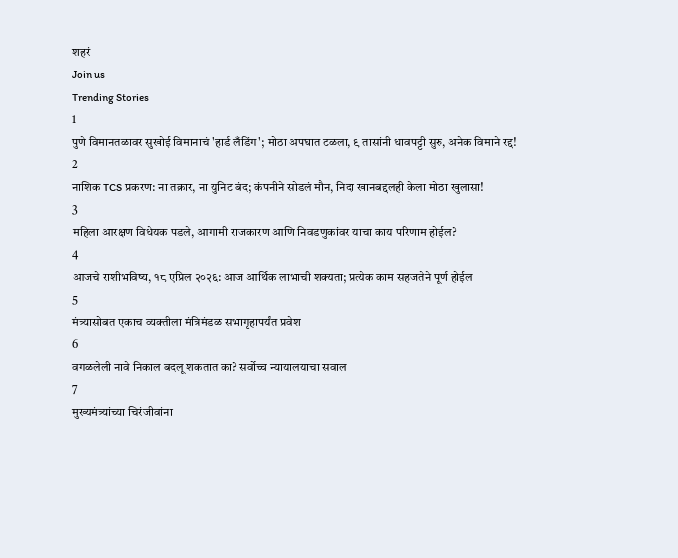शहरं
Join us
Trending Stories
1
पुणे विमानतळावर सुखोई विमानाचं 'हार्ड लँडिंग'; मोठा अपघात टळला, ९ तासांनी धावपट्टी सुरु, अनेक विमाने रद्द!
2
नाशिक TCS प्रकरण: ना तक्रार, ना युनिट बंद; कंपनीने सोडलं मौन, निदा खानबद्दलही केला मोठा खुलासा!
3
महिला आरक्षण विधेयक पडले, आगामी राजकारण आणि निवडणुकांवर याचा काय परिणाम होईल?
4
आजचे राशीभविष्य, १८ एप्रिल २०२६: आज आर्थिक लाभाची शक्यता; प्रत्येक काम सहजतेने पूर्ण होईल
5
मंत्र्यासोबत एकाच व्यक्तीला मंत्रिमंडळ सभागृहापर्यंत प्रवेश
6
वगळलेली नावे निकाल बदलू शकतात का? सर्वोच्च न्यायालयाचा सवाल
7
मुख्यमंत्र्यांच्या चिरंजीवांना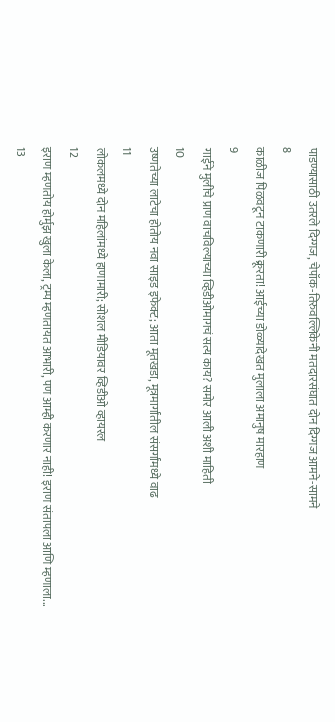पाडण्यासाठी उतरले दिग्गज, चेपॉक-तिरुवल्लिकेनी मतदारसंघात दोन दिग्गज आमने-सामने
8
काळीज पिळवटून टाकणारी क्रूरता! आईच्या डोळ्यादेखत मुलाला अमानुष मारहाण
9
गाईने मुलीचे प्राण वाचविल्याच्या व्हिडीओमागचं सत्य काय? समोर आली अशी माहिती
10
उष्णतेच्या लाटेचा होतोय नवा साइड इफेक्ट; आता मूतखडा, मूत्रमार्गांतील संसर्गांमध्ये वाढ
11
लोकलमध्ये दोन महिलांमध्ये हाणामारी; सोशल मीडियावर व्हिडीओ व्हायरल
12
इराण म्हणतोय होर्मुझ खुला केला, ट्रम्प म्हणतायत आभारी, पण आम्ही करणार नाही! इराण संतापला आणि म्हणाला...
13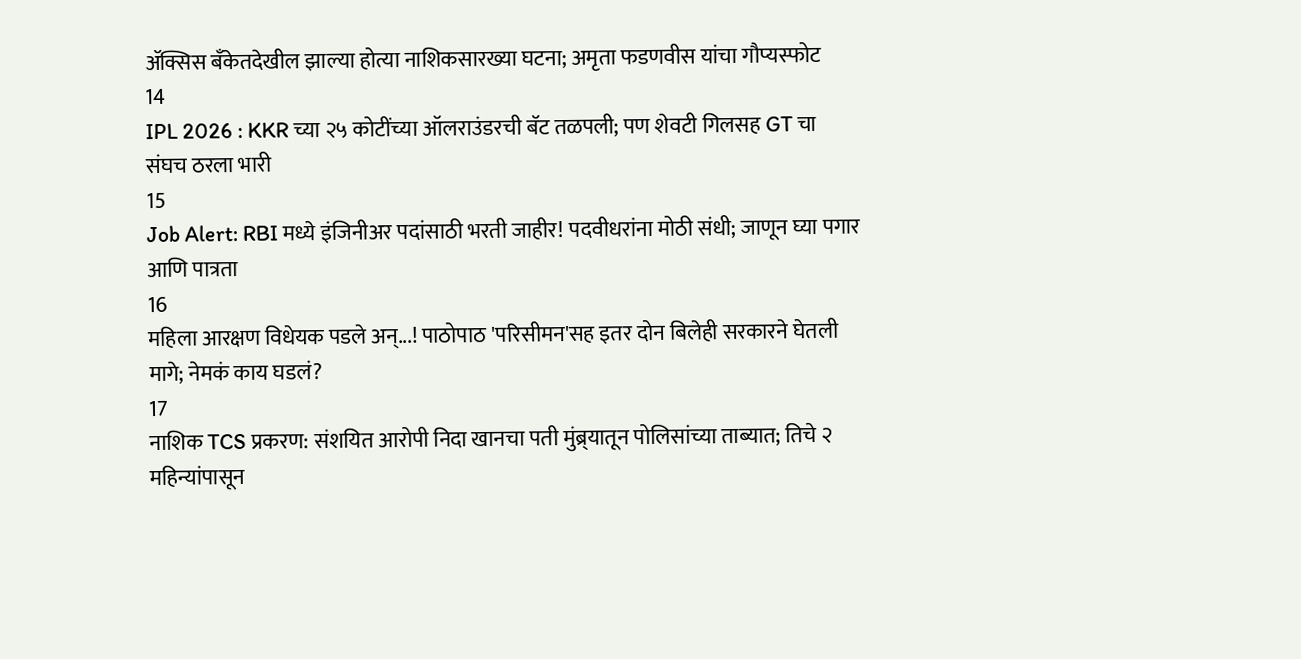ॲक्सिस बँकेतदेखील झाल्या होत्या नाशिकसारख्या घटना; अमृता फडणवीस यांचा गौप्यस्फोट
14
IPL 2026 : KKR च्या २५ कोटींच्या ऑलराउंडरची बॅट तळपली; पण शेवटी गिलसह GT चा संघच ठरला भारी
15
Job Alert: RBI मध्ये इंजिनीअर पदांसाठी भरती जाहीर! पदवीधरांना मोठी संधी; जाणून घ्या पगार आणि पात्रता
16
महिला आरक्षण विधेयक पडले अन्...! पाठोपाठ 'परिसीमन'सह इतर दोन बिलेही सरकारने घेतली मागे; नेमकं काय घडलं?
17
नाशिक TCS प्रकरण: संशयित आरोपी निदा खानचा पती मुंब्र्यातून पोलिसांच्या ताब्यात; तिचे २ महिन्यांपासून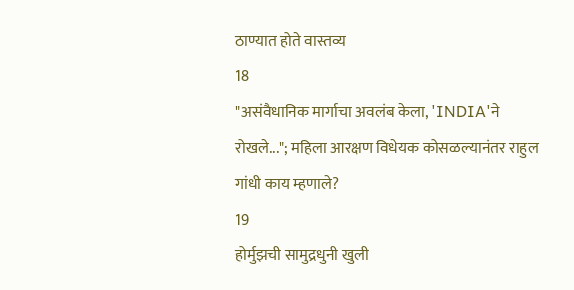ठाण्यात होते वास्तव्य
18
"असंवैधानिक मार्गाचा अवलंब केला, 'INDIA'ने रोखले..."; महिला आरक्षण विधेयक कोसळल्यानंतर राहुल गांधी काय म्हणाले?
19
होर्मुझची सामुद्रधुनी खुली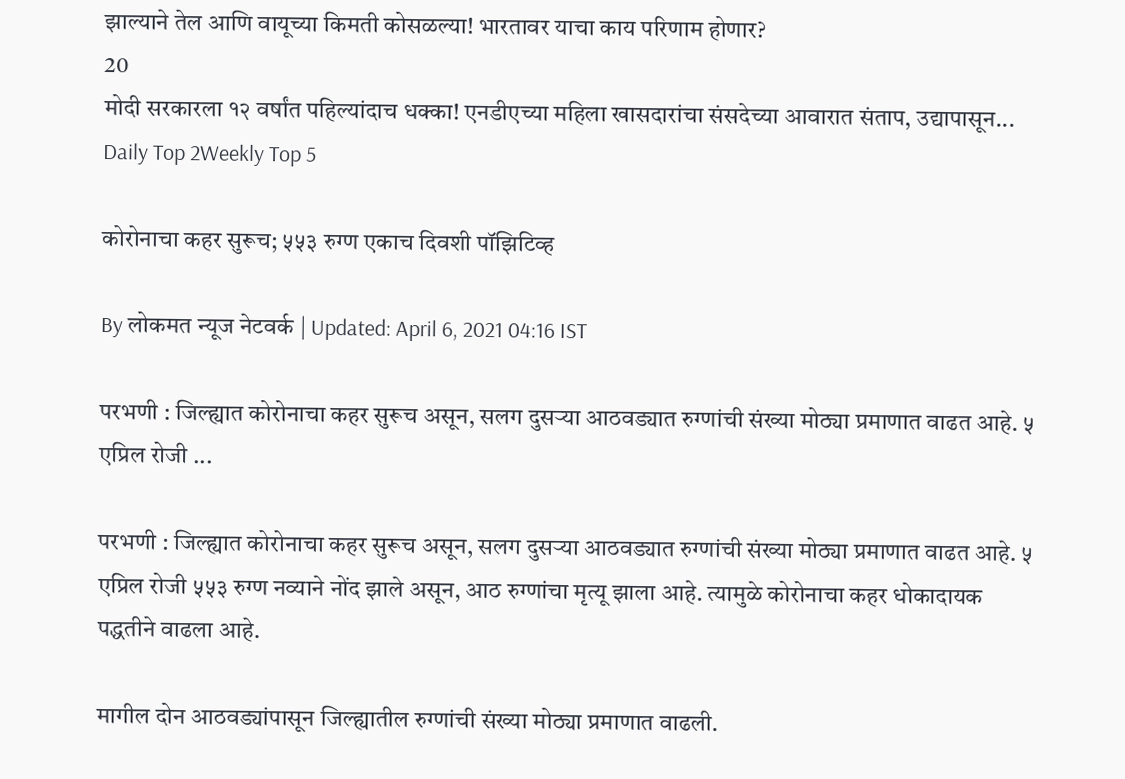झाल्याने तेल आणि वायूच्या किमती कोसळल्या! भारतावर याचा काय परिणाम होणार?
20
मोदी सरकारला १२ वर्षांत पहिल्यांदाच धक्का! एनडीएच्या महिला खासदारांचा संसदेच्या आवारात संताप, उद्यापासून...
Daily Top 2Weekly Top 5

कोरोनाचा कहर सुरूच; ५५३ रुग्ण एकाच दिवशी पॉझिटिव्ह

By लोकमत न्यूज नेटवर्क | Updated: April 6, 2021 04:16 IST

परभणी : जिल्ह्यात कोरोनाचा कहर सुरूच असून, सलग दुसऱ्या आठवड्यात रुग्णांची संख्या मोठ्या प्रमाणात वाढत आहे. ५ एप्रिल रोजी ...

परभणी : जिल्ह्यात कोरोनाचा कहर सुरूच असून, सलग दुसऱ्या आठवड्यात रुग्णांची संख्या मोठ्या प्रमाणात वाढत आहे. ५ एप्रिल रोजी ५५३ रुग्ण नव्याने नोंद झाले असून, आठ रुग्णांचा मृत्यू झाला आहे. त्यामुळे कोरोनाचा कहर धोकादायक पद्धतीने वाढला आहे.

मागील दोन आठवड्यांपासून जिल्ह्यातील रुग्णांची संख्या मोठ्या प्रमाणात वाढली.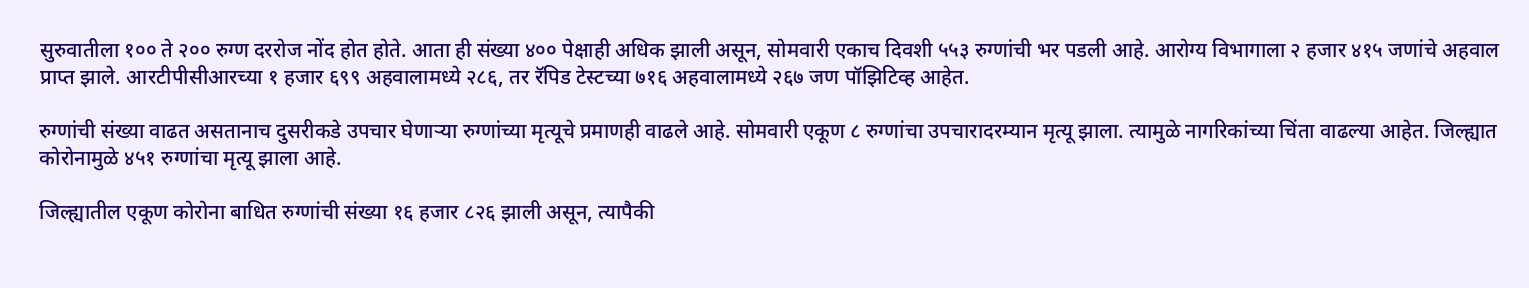सुरुवातीला १०० ते २०० रुग्ण दररोज नोंद होत होते. आता ही संख्या ४०० पेक्षाही अधिक झाली असून, सोमवारी एकाच दिवशी ५५३ रुग्णांची भर पडली आहे. आरोग्य विभागाला २ हजार ४१५ जणांचे अहवाल प्राप्त झाले. आरटीपीसीआरच्या १ हजार ६९९ अहवालामध्ये २८६, तर रॅपिड टेस्टच्या ७१६ अहवालामध्ये २६७ जण पॉझिटिव्ह आहेत.

रुग्णांची संख्या वाढत असतानाच दुसरीकडे उपचार घेणाऱ्या रुग्णांच्या मृत्यूचे प्रमाणही वाढले आहे. सोमवारी एकूण ८ रुग्णांचा उपचारादरम्यान मृत्यू झाला. त्यामुळे नागरिकांच्या चिंता वाढल्या आहेत. जिल्ह्यात कोरोनामुळे ४५१ रुग्णांचा मृत्यू झाला आहे.

जिल्ह्यातील एकूण कोरोना बाधित रुग्णांची संख्या १६ हजार ८२६ झाली असून, त्यापैकी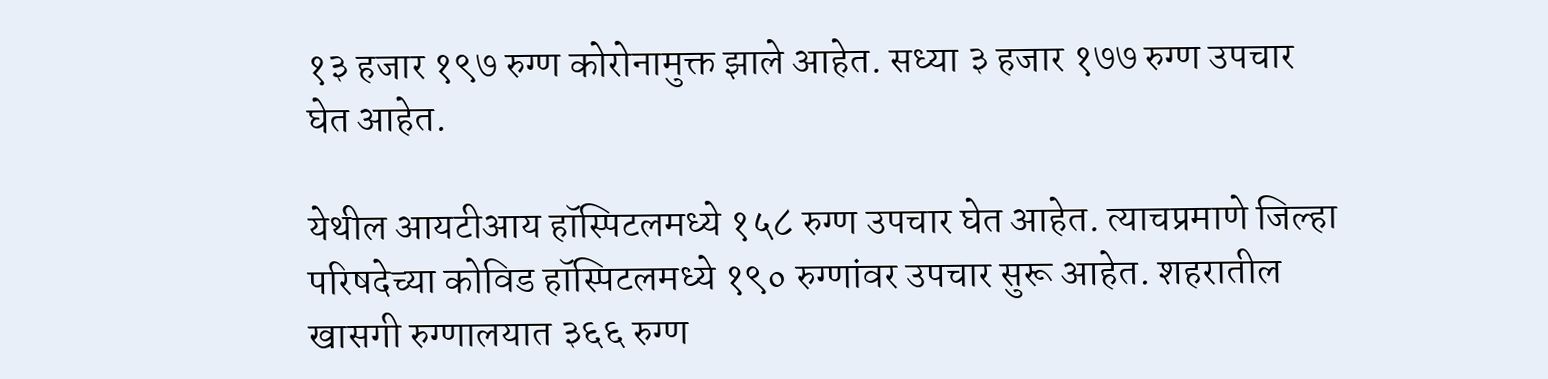१३ हजार १९७ रुग्ण कोरोनामुक्त झाले आहेत. सध्या ३ हजार १७७ रुग्ण उपचार घेत आहेत.

येथील आयटीआय हॉस्पिटलमध्ये १५८ रुग्ण उपचार घेत आहेत. त्याचप्रमाणे जिल्हा परिषदेच्या कोविड हॉस्पिटलमध्ये १९० रुग्णांवर उपचार सुरू आहेत. शहरातील खासगी रुग्णालयात ३६६ रुग्ण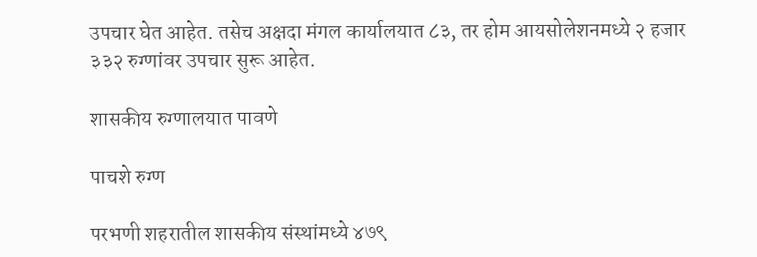उपचार घेत आहेत. तसेच अक्षदा मंगल कार्यालयात ८३, तर होम आयसोलेशनमध्ये २ हजार ३३२ रुग्णांवर उपचार सुरू आहेत.

शासकीय रुग्णालयात पावणे

पाचशे रुग्ण

परभणी शहरातील शासकीय संस्थांमध्ये ४७९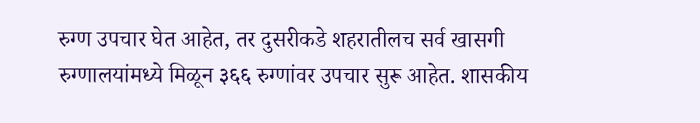रुग्ण उपचार घेत आहेत, तर दुसरीकडे शहरातीलच सर्व खासगी रुग्णालयांमध्ये मिळून ३६६ रुग्णांवर उपचार सुरू आहेत. शासकीय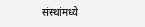संस्थांमध्ये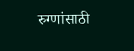रुग्णांसाठी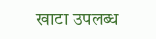खाटा उपलब्ध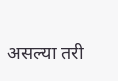असल्या तरी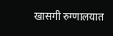खासगी रुग्णालयात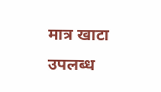मात्र खाटा उपलब्ध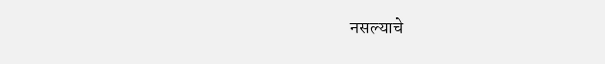नसल्याचे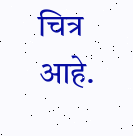चित्र आहे.